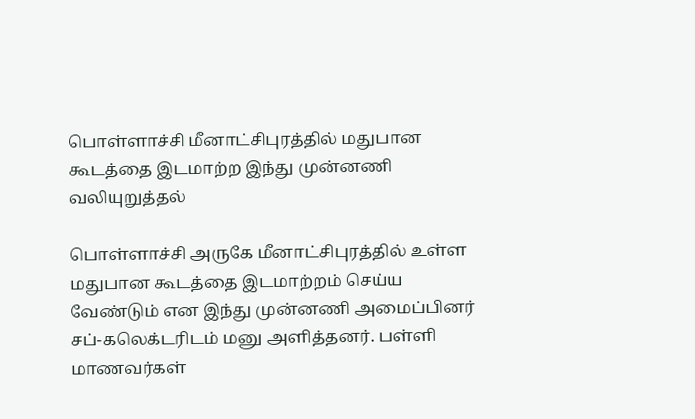பொள்ளாச்சி மீனாட்சிபுரத்தில் மதுபான கூடத்தை இடமாற்ற இந்து முன்னணி வலியுறுத்தல்

பொள்ளாச்சி அருகே மீனாட்சிபுரத்தில் உள்ள மதுபான கூடத்தை இடமாற்றம் செய்ய வேண்டும் என இந்து முன்னணி அமைப்பினர் சப்-கலெக்டரிடம் மனு அளித்தனர். பள்ளி மாணவர்கள்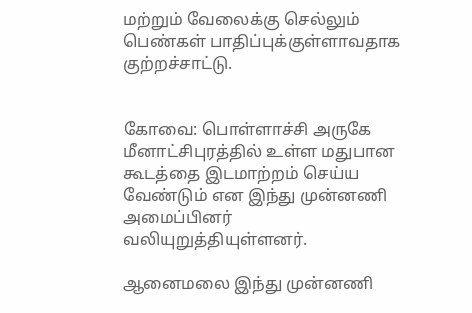மற்றும் வேலைக்கு செல்லும் பெண்கள் பாதிப்புக்குள்ளாவதாக குற்றச்சாட்டு.


கோவை: பொள்ளாச்சி அருகே மீனாட்சிபுரத்தில் உள்ள மதுபான கூடத்தை இடமாற்றம் செய்ய வேண்டும் என இந்து முன்னணி அமைப்பினர் வலியுறுத்தியுள்ளனர்.

ஆனைமலை இந்து முன்னணி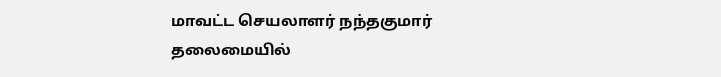மாவட்ட செயலாளர் நந்தகுமார் தலைமையில்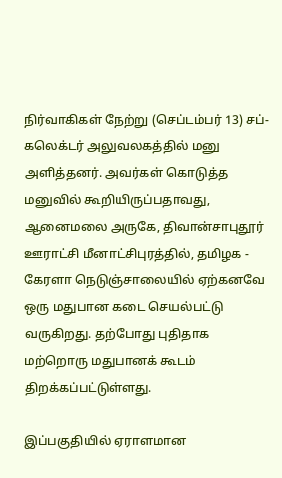நிர்வாகிகள் நேற்று (செப்டம்பர் 13) சப்-கலெக்டர் அலுவலகத்தில் மனு அளித்தனர். அவர்கள் கொடுத்த மனுவில் கூறியிருப்பதாவது, ஆனைமலை அருகே, திவான்சாபுதூர் ஊராட்சி மீனாட்சிபுரத்தில், தமிழக - கேரளா நெடுஞ்சாலையில் ஏற்கனவே ஒரு மதுபான கடை செயல்பட்டு வருகிறது. தற்போது புதிதாக மற்றொரு மதுபானக் கூடம் திறக்கப்பட்டுள்ளது.

இப்பகுதியில் ஏராளமான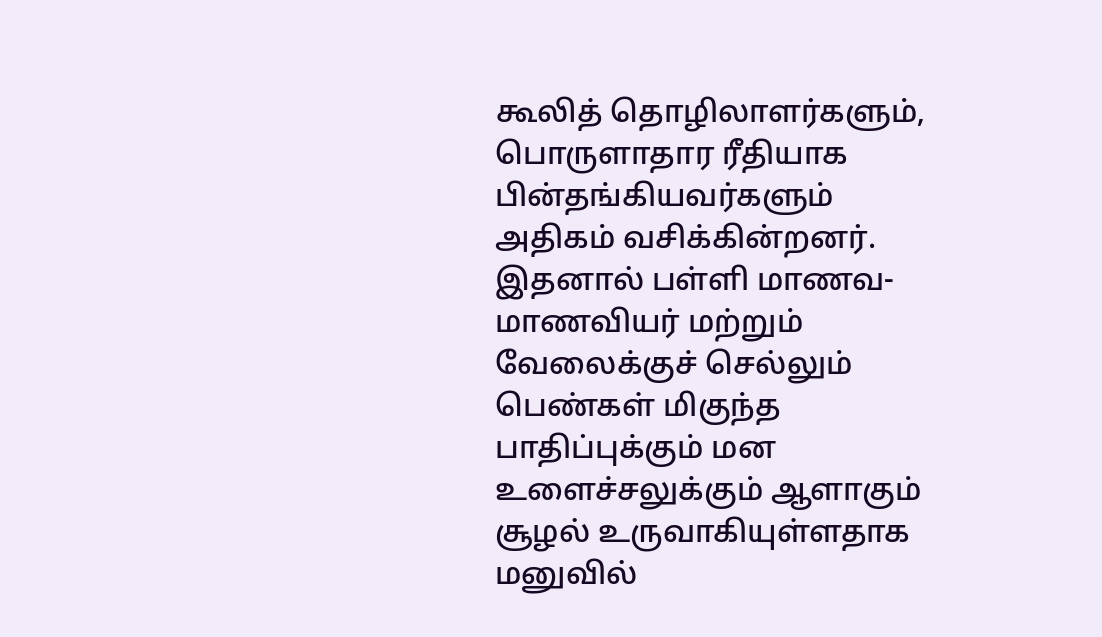கூலித் தொழிலாளர்களும், பொருளாதார ரீதியாக பின்தங்கியவர்களும் அதிகம் வசிக்கின்றனர். இதனால் பள்ளி மாணவ-மாணவியர் மற்றும் வேலைக்குச் செல்லும் பெண்கள் மிகுந்த பாதிப்புக்கும் மன உளைச்சலுக்கும் ஆளாகும் சூழல் உருவாகியுள்ளதாக மனுவில்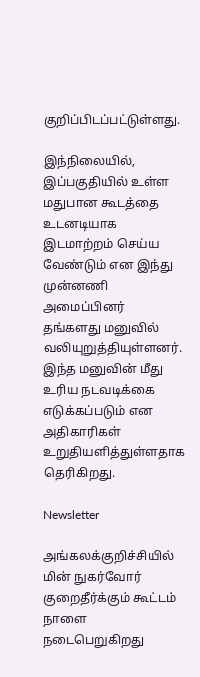குறிப்பிடப்பட்டுள்ளது.

இந்நிலையில், இப்பகுதியில் உள்ள மதுபான கூடத்தை உடனடியாக இடமாற்றம் செய்ய வேண்டும் என இந்து முன்னணி அமைப்பினர் தங்களது மனுவில் வலியுறுத்தியுள்ளனர். இந்த மனுவின் மீது உரிய நடவடிக்கை எடுக்கப்படும் என அதிகாரிகள் உறுதியளித்துள்ளதாக தெரிகிறது.

Newsletter

அங்கலக்குறிச்சியில் மின் நுகர்வோர் குறைதீர்க்கும் கூட்டம் நாளை நடைபெறுகிறது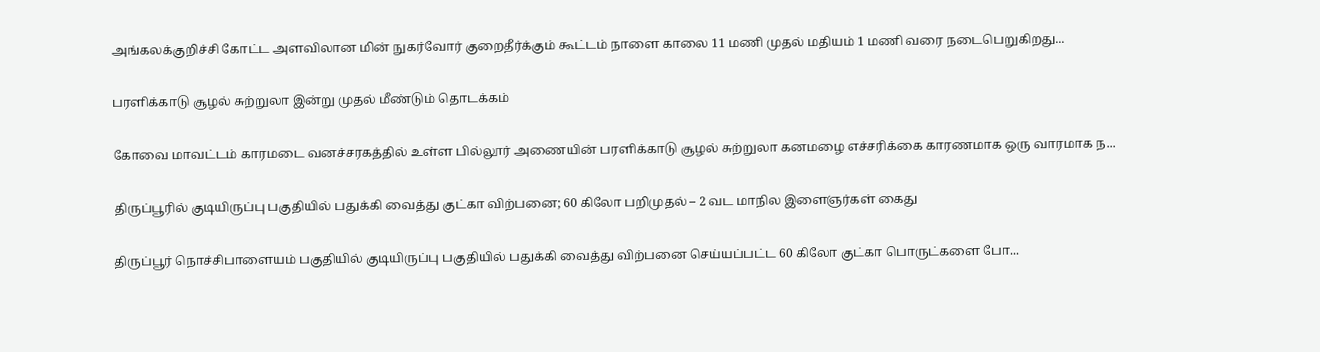அங்கலக்குறிச்சி கோட்ட அளவிலான மின் நுகர்வோர் குறைதீர்க்கும் கூட்டம் நாளை காலை 11 மணி முதல் மதியம் 1 மணி வரை நடைபெறுகிறது...

பரளிக்காடு சூழல் சுற்றுலா இன்று முதல் மீண்டும் தொடக்கம்

கோவை மாவட்டம் காரமடை வனச்சரகத்தில் உள்ள பில்லூர் அணையின் பரளிக்காடு சூழல் சுற்றுலா கனமழை எச்சரிக்கை காரணமாக ஒரு வாரமாக ந...

திருப்பூரில் குடியிருப்பு பகுதியில் பதுக்கி வைத்து குட்கா விற்பனை; 60 கிலோ பறிமுதல் – 2 வட மாநில இளைஞர்கள் கைது

திருப்பூர் நொச்சிபாளையம் பகுதியில் குடியிருப்பு பகுதியில் பதுக்கி வைத்து விற்பனை செய்யப்பட்ட 60 கிலோ குட்கா பொருட்களை போ...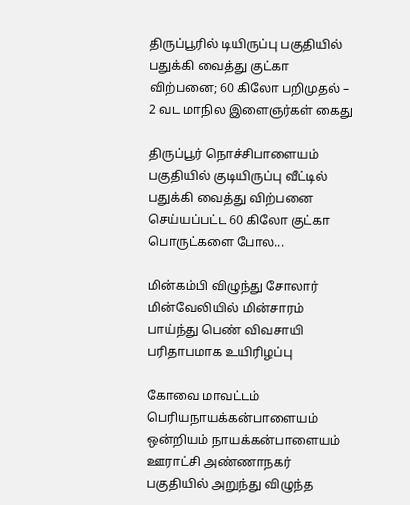திருப்பூரில் டியிருப்பு பகுதியில் பதுக்கி வைத்து குட்கா விற்பனை; 60 கிலோ பறிமுதல் – 2 வட மாநில இளைஞர்கள் கைது

திருப்பூர் நொச்சிபாளையம் பகுதியில் குடியிருப்பு வீட்டில் பதுக்கி வைத்து விற்பனை செய்யப்பட்ட 60 கிலோ குட்கா பொருட்களை போல...

மின்கம்பி விழுந்து சோலார் மின்வேலியில் மின்சாரம் பாய்ந்து பெண் விவசாயி பரிதாபமாக உயிரிழப்பு

கோவை மாவட்டம் பெரியநாயக்கன்பாளையம் ஒன்றியம் நாயக்கன்பாளையம் ஊராட்சி அண்ணாநகர் பகுதியில் அறுந்து விழுந்த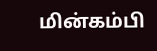மின்கம்பி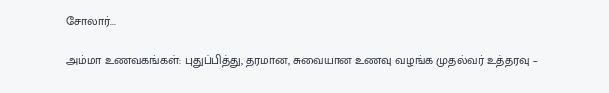சோலார்...

அம்மா உணவகங்கள்: புதுப்பித்து, தரமான, சுவையான உணவு வழங்க முதல்வர் உத்தரவு –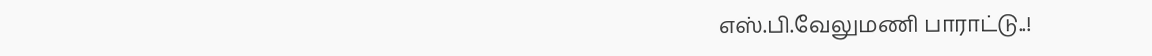எஸ்.பி.வேலுமணி பாராட்டு..!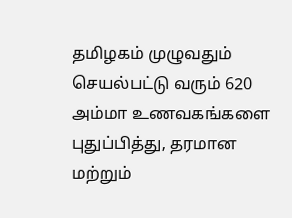தமிழகம் முழுவதும் செயல்பட்டு வரும் 620 அம்மா உணவகங்களை புதுப்பித்து, தரமான மற்றும்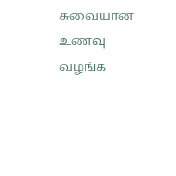சுவையான உணவு வழங்க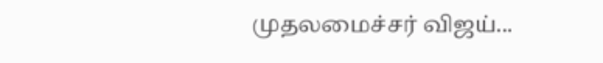முதலமைச்சர் விஜய்...